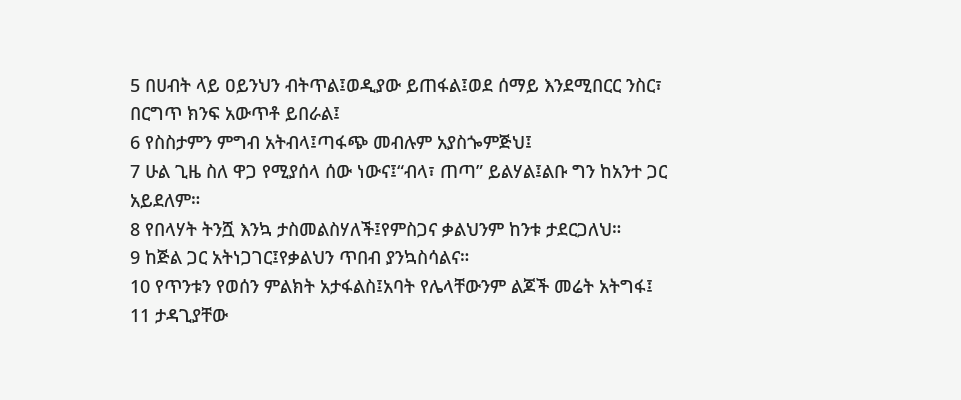5 በሀብት ላይ ዐይንህን ብትጥል፤ወዲያው ይጠፋል፤ወደ ሰማይ እንደሚበርር ንስር፣ በርግጥ ክንፍ አውጥቶ ይበራል፤
6 የስስታምን ምግብ አትብላ፤ጣፋጭ መብሉም አያስጐምጅህ፤
7 ሁል ጊዜ ስለ ዋጋ የሚያሰላ ሰው ነውና፤“ብላ፣ ጠጣ” ይልሃል፤ልቡ ግን ከአንተ ጋር አይደለም።
8 የበላሃት ትንሿ እንኳ ታስመልስሃለች፤የምስጋና ቃልህንም ከንቱ ታደርጋለህ።
9 ከጅል ጋር አትነጋገር፤የቃልህን ጥበብ ያንኳስሳልና።
10 የጥንቱን የወሰን ምልክት አታፋልስ፤አባት የሌላቸውንም ልጆች መሬት አትግፋ፤
11 ታዳጊያቸው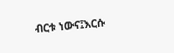ብርቱ ነውና፤እርሱ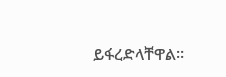ይፋረድላቸዋል።